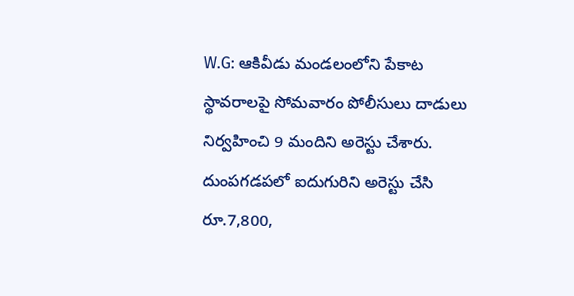W.G: ఆకివీడు మండలంలోని పేకాట స్థావరాలపై సోమవారం పోలీసులు దాడులు నిర్వహించి 9 మందిని అరెస్టు చేశారు. దుంపగడపలో ఐదుగురిని అరెస్టు చేసి రూ.7,800,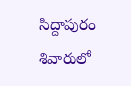సిద్దాపురం శివారులో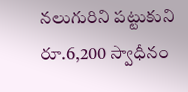నలుగురిని పట్టుకుని రూ.6,200 స్వాధీనం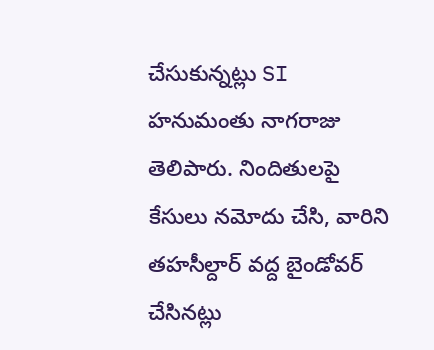చేసుకున్నట్లు SI హనుమంతు నాగరాజు తెలిపారు. నిందితులపై కేసులు నమోదు చేసి, వారిని తహసీల్దార్ వద్ద బైండోవర్ చేసినట్లు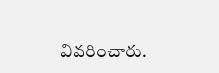వివరించారు.